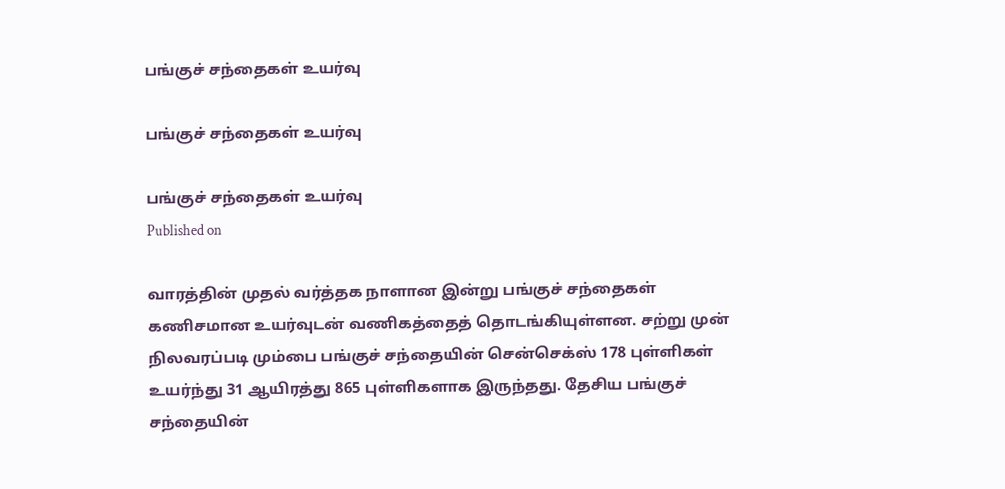பங்குச் சந்தைகள் உயர்வு

பங்குச் சந்தைகள் உயர்வு

பங்குச் சந்தைகள் உயர்வு
Published on

வாரத்தின் முதல் வர்த்தக நாளான இன்று பங்குச் சந்தைகள் கணிசமான உயர்வுடன் வணிகத்தைத் தொடங்கியுள்ளன. சற்று முன் நிலவரப்படி மும்பை பங்குச் சந்தையின் சென்செக்ஸ் 178 புள்ளிகள் உயர்ந்து 31 ஆயிரத்து 865 புள்ளிகளாக இருந்தது. தேசிய பங்குச் சந்தையின்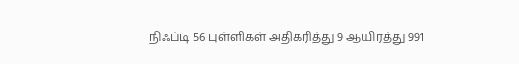நிஃப்டி 56 புள்ளிகள் அதிகரித்து 9 ஆயிரத்து 991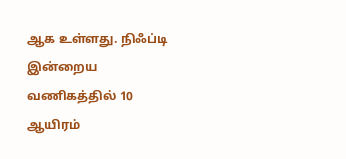ஆக உள்ளது. நிஃப்டி இன்றைய வணிகத்தில் 10 ஆயிரம்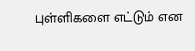புள்ளிகளை எட்டும் என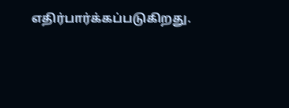எதிர்பார்க்கப்படுகிறது.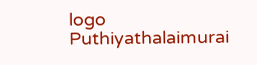logo
Puthiyathalaimurai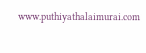www.puthiyathalaimurai.com